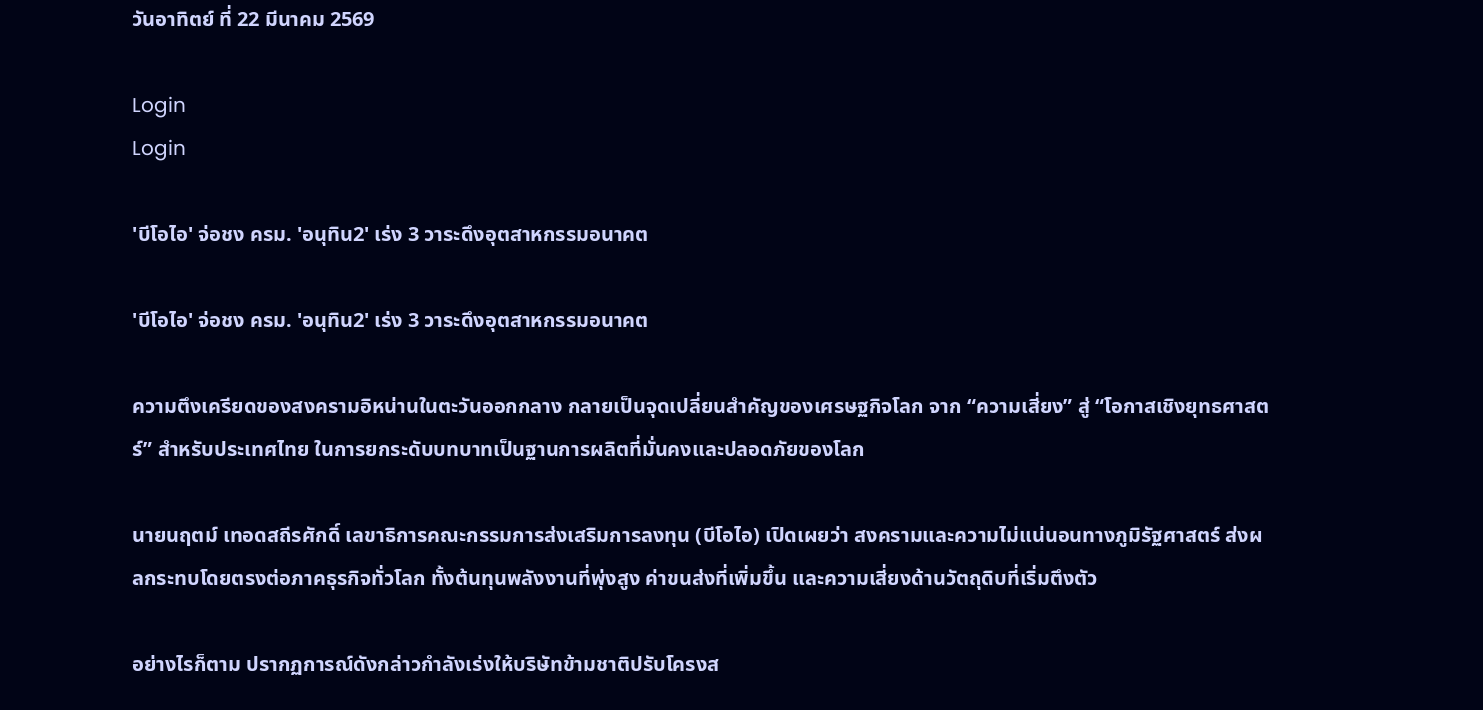วันอาทิตย์ ที่ 22 มีนาคม 2569

Login
Login

'บีโอไอ' จ่อชง ครม. 'อนุทิน2' เร่ง 3 วาระดึงอุตสาหกรรมอนาคต

'บีโอไอ' จ่อชง ครม. 'อนุทิน2' เร่ง 3 วาระดึงอุตสาหกรรมอนาคต

ความตึงเครียดของสงครามอิหน่านในตะวันออกกลาง กลายเป็นจุดเปลี่ยนสำคัญของเศรษฐกิจโลก จาก “ความเสี่ยง” สู่ “โอกาสเชิงยุทธศาสตร์” สำหรับประเทศไทย ในการยกระดับบทบาทเป็นฐานการผลิตที่มั่นคงและปลอดภัยของโลก

นายนฤตม์ เทอดสถีรศักดิ์ เลขาธิการคณะกรรมการส่งเสริมการลงทุน (บีโอไอ) เปิดเผยว่า สงครามและความไม่แน่นอนทางภูมิรัฐศาสตร์ ส่งผลกระทบโดยตรงต่อภาคธุรกิจทั่วโลก ทั้งต้นทุนพลังงานที่พุ่งสูง ค่าขนส่งที่เพิ่มขึ้น และความเสี่ยงด้านวัตถุดิบที่เริ่มตึงตัว

อย่างไรก็ตาม ปรากฏการณ์ดังกล่าวกำลังเร่งให้บริษัทข้ามชาติปรับโครงส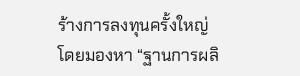ร้างการลงทุนครั้งใหญ่ โดยมองหา “ฐานการผลิ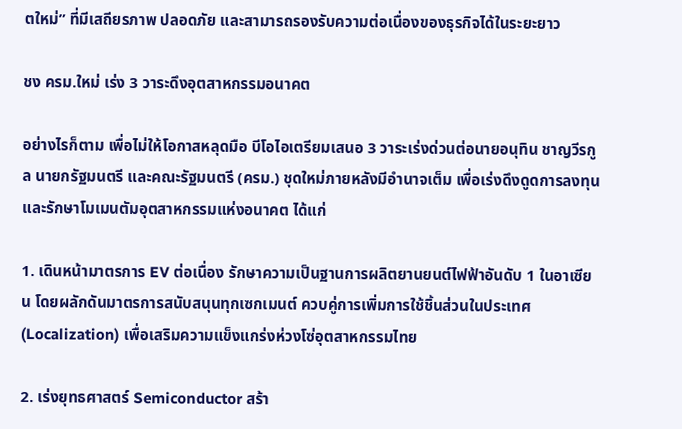ตใหม่” ที่มีเสถียรภาพ ปลอดภัย และสามารถรองรับความต่อเนื่องของธุรกิจได้ในระยะยาว

ชง ครม.ใหม่ เร่ง 3 วาระดึงอุตสาหกรรมอนาคต

อย่างไรก็ตาม เพื่อไม่ให้โอกาสหลุดมือ บีโอไอเตรียมเสนอ 3 วาระเร่งด่วนต่อนายอนุทิน ชาญวีรกูล นายกรัฐมนตรี และคณะรัฐมนตรี (ครม.) ชุดใหม่ภายหลังมีอำนาจเต็ม เพื่อเร่งดึงดูดการลงทุนและรักษาโมเมนตัมอุตสาหกรรมแห่งอนาคต ได้แก่

1. เดินหน้ามาตรการ EV ต่อเนื่อง รักษาความเป็นฐานการผลิตยานยนต์ไฟฟ้าอันดับ 1 ในอาเซียน โดยผลักดันมาตรการสนับสนุนทุกเซกเมนต์ ควบคู่การเพิ่มการใช้ชิ้นส่วนในประเทศ (Localization) เพื่อเสริมความแข็งแกร่งห่วงโซ่อุตสาหกรรมไทย

2. เร่งยุทธศาสตร์ Semiconductor สร้า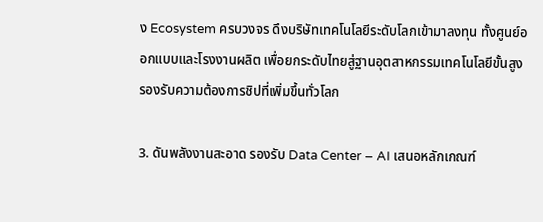ง Ecosystem ครบวงจร ดึงบริษัทเทคโนโลยีระดับโลกเข้ามาลงทุน ทั้งศูนย์ออกแบบและโรงงานผลิต เพื่อยกระดับไทยสู่ฐานอุตสาหกรรมเทคโนโลยีขั้นสูง รองรับความต้องการชิปที่เพิ่มขึ้นทั่วโลก

3. ดันพลังงานสะอาด รองรับ Data Center – AI เสนอหลักเกณฑ์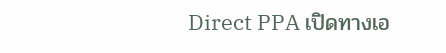Direct PPA เปิดทางเอ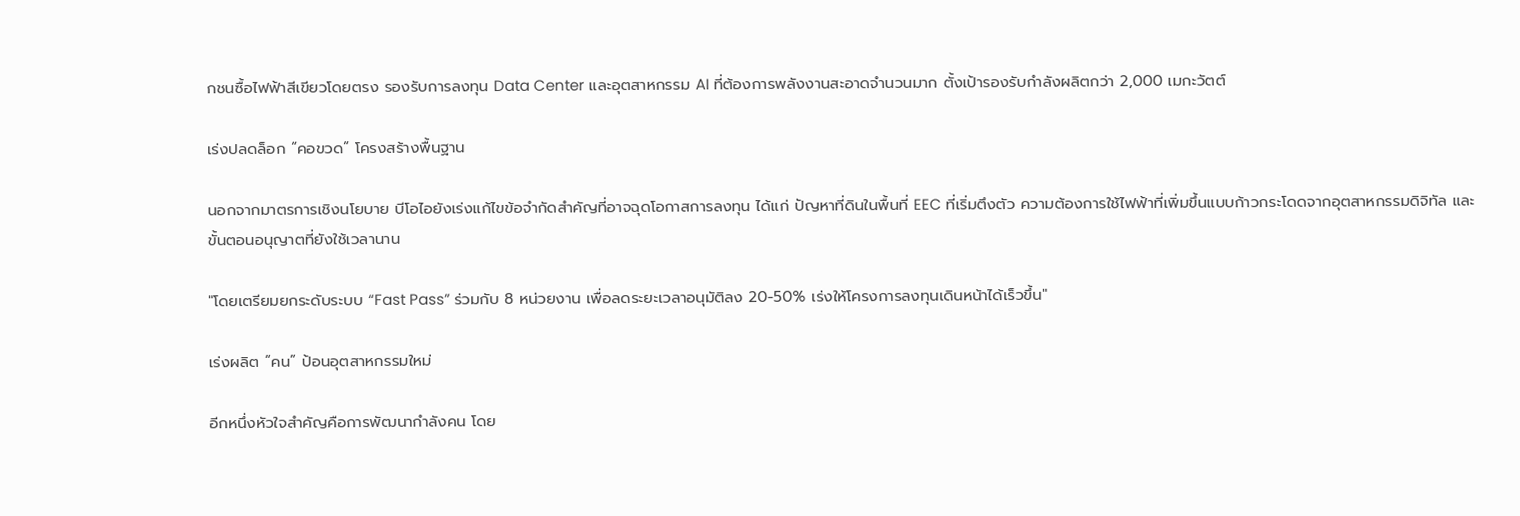กชนซื้อไฟฟ้าสีเขียวโดยตรง รองรับการลงทุน Data Center และอุตสาหกรรม AI ที่ต้องการพลังงานสะอาดจำนวนมาก ตั้งเป้ารองรับกำลังผลิตกว่า 2,000 เมกะวัตต์

เร่งปลดล็อก “คอขวด” โครงสร้างพื้นฐาน

นอกจากมาตรการเชิงนโยบาย บีโอไอยังเร่งแก้ไขข้อจำกัดสำคัญที่อาจฉุดโอกาสการลงทุน ได้แก่ ปัญหาที่ดินในพื้นที่ EEC ที่เริ่มตึงตัว ความต้องการใช้ไฟฟ้าที่เพิ่มขึ้นแบบก้าวกระโดดจากอุตสาหกรรมดิจิทัล และขั้นตอนอนุญาตที่ยังใช้เวลานาน

"โดยเตรียมยกระดับระบบ “Fast Pass” ร่วมกับ 8 หน่วยงาน เพื่อลดระยะเวลาอนุมัติลง 20-50% เร่งให้โครงการลงทุนเดินหน้าได้เร็วขึ้น"

เร่งผลิต “คน” ป้อนอุตสาหกรรมใหม่

อีกหนึ่งหัวใจสำคัญคือการพัฒนากำลังคน โดย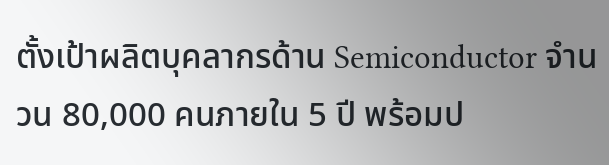ตั้งเป้าผลิตบุคลากรด้าน Semiconductor จำนวน 80,000 คนภายใน 5 ปี พร้อมป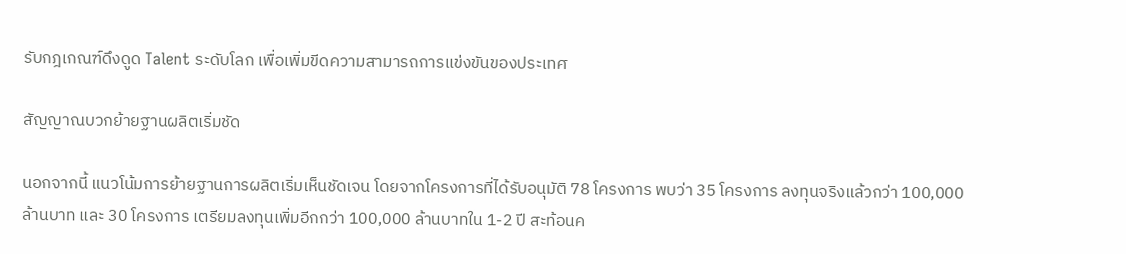รับกฎเกณฑ์ดึงดูด Talent ระดับโลก เพื่อเพิ่มขีดความสามารถการแข่งขันของประเทศ

สัญญาณบวกย้ายฐานผลิตเริ่มชัด

นอกจากนี้ แนวโน้มการย้ายฐานการผลิตเริ่มเห็นชัดเจน โดยจากโครงการที่ได้รับอนุมัติ 78 โครงการ พบว่า 35 โครงการ ลงทุนจริงแล้วกว่า 100,000 ล้านบาท และ 30 โครงการ เตรียมลงทุนเพิ่มอีกกว่า 100,000 ล้านบาทใน 1-2 ปี สะท้อนค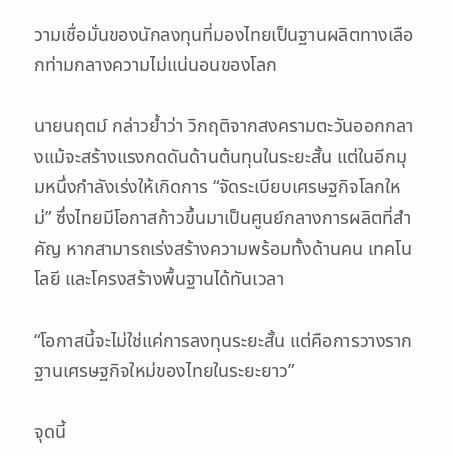วามเชื่อมั่นของนักลงทุนที่มองไทยเป็นฐานผลิตทางเลือกท่ามกลางความไม่แน่นอนของโลก

นายนฤตม์ กล่าวย้ำว่า วิกฤติจากสงครามตะวันออกกลางแม้จะสร้างแรงกดดันด้านต้นทุนในระยะสั้น แต่ในอีกมุมหนึ่งกำลังเร่งให้เกิดการ “จัดระเบียบเศรษฐกิจโลกใหม่” ซึ่งไทยมีโอกาสก้าวขึ้นมาเป็นศูนย์กลางการผลิตที่สำคัญ หากสามารถเร่งสร้างความพร้อมทั้งด้านคน เทคโนโลยี และโครงสร้างพื้นฐานได้ทันเวลา

“โอกาสนี้จะไม่ใช่แค่การลงทุนระยะสั้น แต่คือการวางรากฐานเศรษฐกิจใหม่ของไทยในระยะยาว”

จุดนี้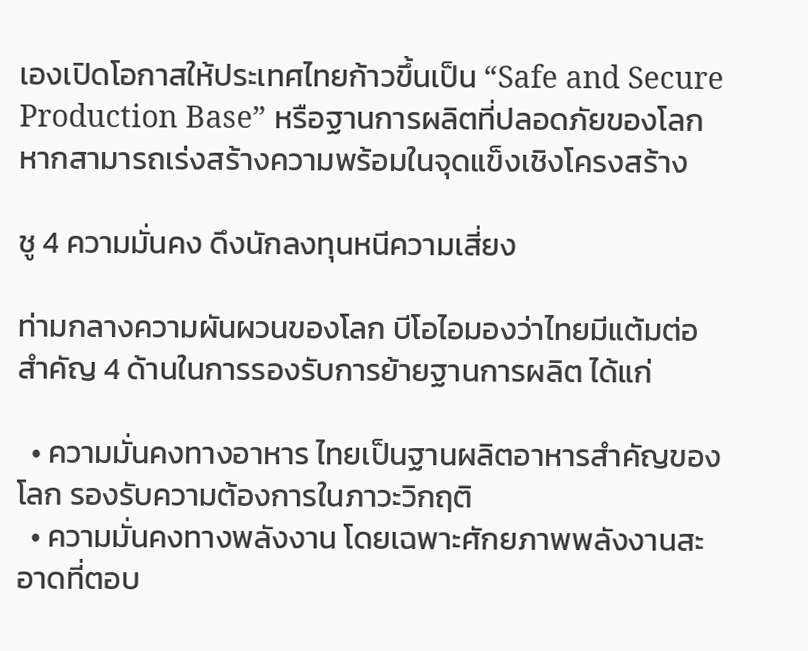เองเปิดโอกาสให้ประเทศไทยก้าวขึ้นเป็น “Safe and Secure Production Base” หรือฐานการผลิตที่ปลอดภัยของโลก หากสามารถเร่งสร้างความพร้อมในจุดแข็งเชิงโครงสร้าง

ชู 4 ความมั่นคง ดึงนักลงทุนหนีความเสี่ยง

ท่ามกลางความผันผวนของโลก บีโอไอมองว่าไทยมีแต้มต่อสำคัญ 4 ด้านในการรองรับการย้ายฐานการผลิต ได้แก่

  • ความมั่นคงทางอาหาร ไทยเป็นฐานผลิตอาหารสำคัญของโลก รองรับความต้องการในภาวะวิกฤติ
  • ความมั่นคงทางพลังงาน โดยเฉพาะศักยภาพพลังงานสะอาดที่ตอบ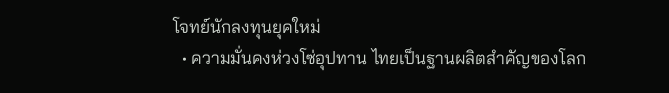โจทย์นักลงทุนยุคใหม่
  • ความมั่นคงห่วงโซ่อุปทาน ไทยเป็นฐานผลิตสำคัญของโลก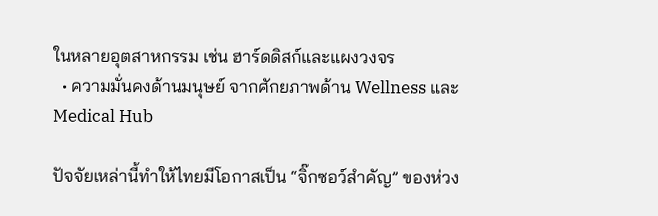ในหลายอุตสาหกรรม เช่น ฮาร์ดดิสก์และแผงวงจร
  • ความมั่นคงด้านมนุษย์ จากศักยภาพด้าน Wellness และ Medical Hub

ปัจจัยเหล่านี้ทำให้ไทยมีโอกาสเป็น “จิ๊กซอว์สำคัญ” ของห่วง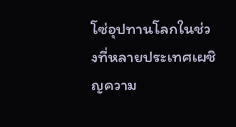โซ่อุปทานโลกในช่วงที่หลายประเทศเผชิญความ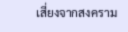เสี่ยงจากสงคราม